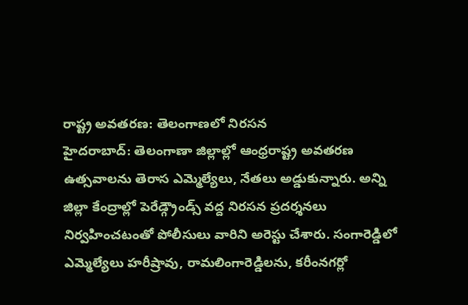రాష్ట్ర అవతరణ: తెలంగాణలో నిరసన
హైదరాబాద్: తెలంగాణా జిల్లాల్లో ఆంధ్రరాష్ట్ర అవతరణ ఉత్సవాలను తెరాస ఎమ్మెల్యేలు, నేతలు అడ్డుకున్నారు. అన్ని జిల్లా కేంద్రాల్లో పెరేడ్గ్రౌండ్స్ వద్ద నిరసన ప్రదర్శనలు నిర్వహించటంతో పోలీసులు వారిని అరెస్టు చేశారు. సంగారెడ్డిలో ఎమ్మెల్యేలు హరీష్రావు, రామలింగారెడ్డిలను, కరీంనగర్లో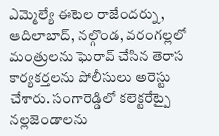ఎమ్మెల్యే ఈటెల రాజేందర్ను, ఆదిలాబాద్, నల్గొండ, వరంగల్లలో మంత్రులను ఘెరావ్ చేసిన తెరాస కార్యకర్తలను పోలీసులు అరెస్టు చేశారు. సంగారెడ్డిలో కలెక్టరేట్పై నల్లజెండాలను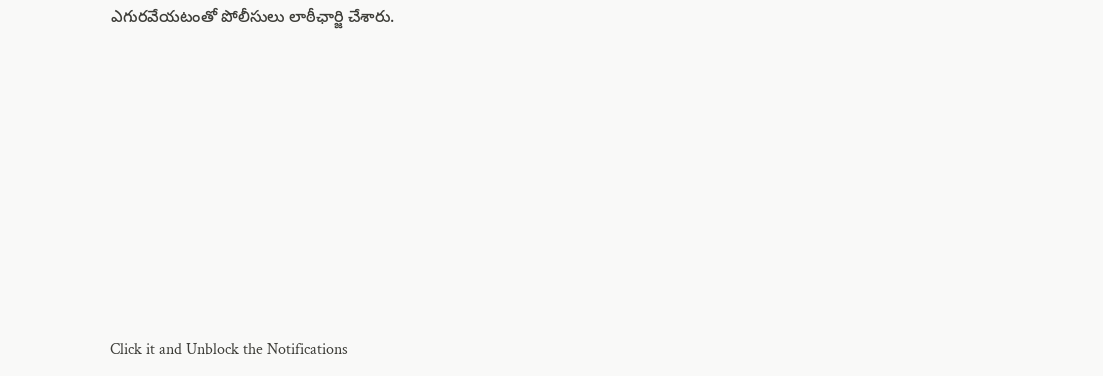ఎగురవేయటంతో పోలీసులు లాఠీఛార్జి చేశారు.












Click it and Unblock the Notifications